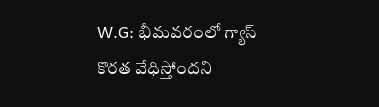W.G: భీమవరంలో గ్యాస్ కొరత వేధిస్తోందని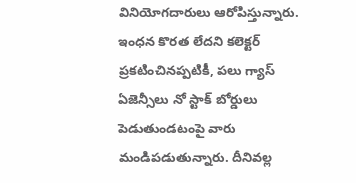వినియోగదారులు ఆరోపిస్తున్నారు. ఇంధన కొరత లేదని కలెక్టర్ ప్రకటించినప్పటికీ, పలు గ్యాస్ ఏజెన్సీలు నో స్టాక్ బోర్డులు పెడుతుండటంపై వారు మండిపడుతున్నారు. దీనివల్ల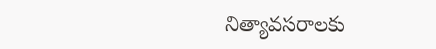నిత్యావసరాలకు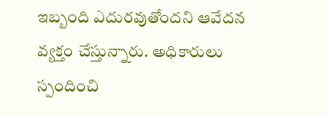ఇబ్బంది ఎదురవుతోందని ఆవేదన వ్యక్తం చేస్తున్నారు. అధికారులు స్పందించి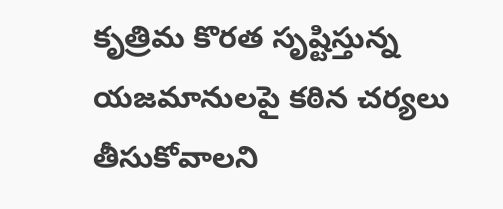కృత్రిమ కొరత సృష్టిస్తున్న యజమానులపై కఠిన చర్యలు తీసుకోవాలని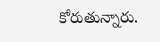కోరుతున్నారు.